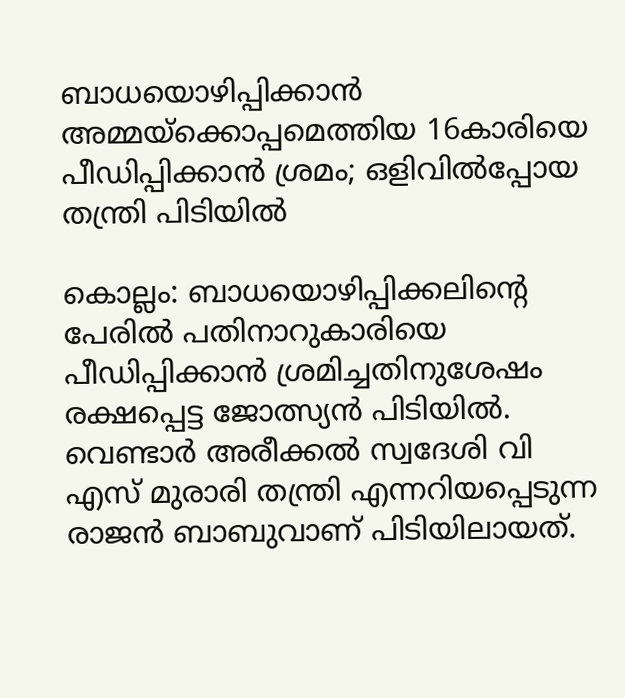ബാധയൊഴിപ്പിക്കാൻ അമ്മയ്ക്കൊപ്പമെത്തിയ 16കാരിയെ പീഡിപ്പിക്കാൻ ശ്രമം; ഒളിവിൽപ്പോയ തന്ത്രി പിടിയിൽ

കൊല്ലം: ബാധയൊഴിപ്പിക്കലിന്റെ പേരിൽ പതിനാറുകാരിയെ പീഡിപ്പിക്കാൻ ശ്രമിച്ചതിനുശേഷം രക്ഷപ്പെട്ട ജോത്സ്യൻ പിടിയിൽ. വെണ്ടാർ അരീക്കൽ സ്വദേശി വി എസ് മുരാരി തന്ത്രി എന്നറിയപ്പെടുന്ന രാജൻ ബാബുവാണ് പിടിയിലായത്.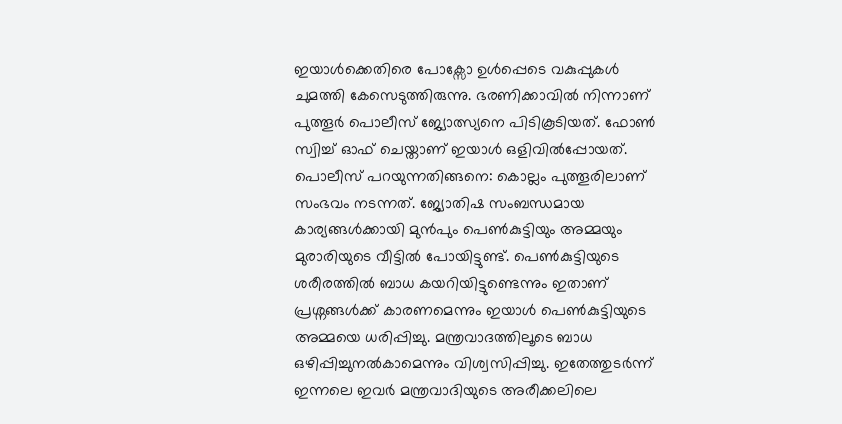ഇയാൾക്കെതിരെ പോക്സോ ഉൾപ്പെടെ വകുപ്പുകൾ ചുമത്തി കേസെടുത്തിരുന്നു. ഭരണിക്കാവിൽ നിന്നാണ് പുത്തൂർ പൊലീസ് ജ്യോത്സ്യനെ പിടികൂടിയത്. ഫോൺ സ്വിച്ച് ഓഫ് ചെയ്താണ് ഇയാൾ ഒളിവിൽപ്പോയത്.
പൊലീസ് പറയുന്നതിങ്ങനെ: കൊല്ലം പുത്തൂരിലാണ് സംഭവം നടന്നത്. ജ്യോതിഷ സംബന്ധമായ കാര്യങ്ങൾക്കായി മുൻപും പെൺകുട്ടിയും അമ്മയും മുരാരിയുടെ വീട്ടിൽ പോയിട്ടുണ്ട്. പെൺകുട്ടിയുടെ ശരീരത്തിൽ ബാധ കയറിയിട്ടുണ്ടെന്നും ഇതാണ് പ്രശ്നങ്ങൾക്ക് കാരണമെന്നും ഇയാൾ പെൺകുട്ടിയുടെ അമ്മയെ ധരിപ്പിച്ചു. മന്ത്രവാദത്തിലൂടെ ബാധ ഒഴിപ്പിച്ചുനൽകാമെന്നും വിശ്വസിപ്പിച്ചു. ഇതേത്തുടർന്ന് ഇന്നലെ ഇവർ മന്ത്രവാദിയുടെ അരീക്കലിലെ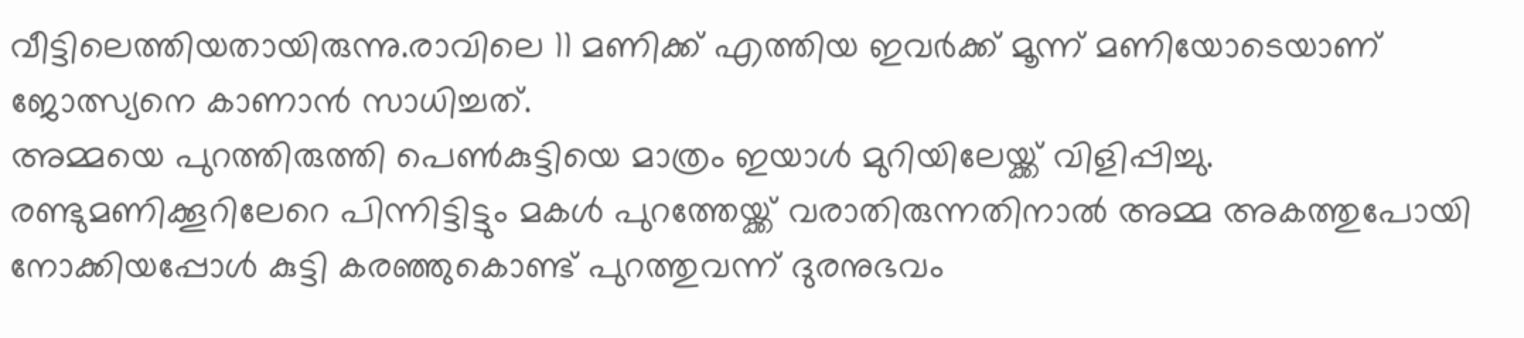വീട്ടിലെത്തിയതായിരുന്നു.രാവിലെ 11 മണിക്ക് എത്തിയ ഇവർക്ക് മൂന്ന് മണിയോടെയാണ് ജോത്സ്യനെ കാണാൻ സാധിച്ചത്.
അമ്മയെ പുറത്തിരുത്തി പെൺകുട്ടിയെ മാത്രം ഇയാൾ മുറിയിലേയ്ക്ക് വിളിപ്പിച്ചു. രണ്ടുമണിക്കൂറിലേറെ പിന്നിട്ടിട്ടും മകൾ പുറത്തേയ്ക്ക് വരാതിരുന്നതിനാൽ അമ്മ അകത്തുപോയി നോക്കിയപ്പോൾ കുട്ടി കരഞ്ഞുകൊണ്ട് പുറത്തുവന്ന് ദുരനുഭവം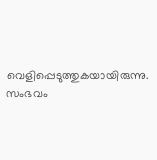വെളിപ്പെടുത്തുകയായിരുന്നു. സംഭവം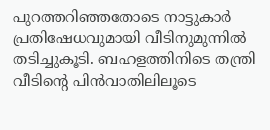പുറത്തറിഞ്ഞതോടെ നാട്ടുകാർ പ്രതിഷേധവുമായി വീടിനുമുന്നിൽ തടിച്ചുകൂടി. ബഹളത്തിനിടെ തന്ത്രി വീടിന്റെ പിൻവാതിലിലൂടെ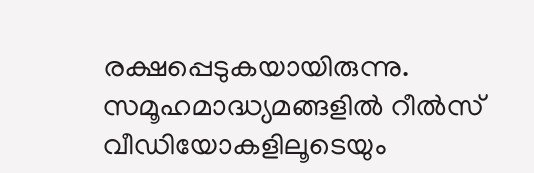രക്ഷപ്പെടുകയായിരുന്നു. സമൂഹമാദ്ധ്യമങ്ങളിൽ റീൽസ് വീഡിയോകളിലൂടെയും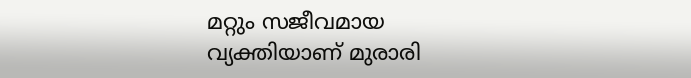മറ്റും സജീവമായ വ്യക്തിയാണ് മുരാരി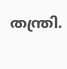തന്ത്രി.